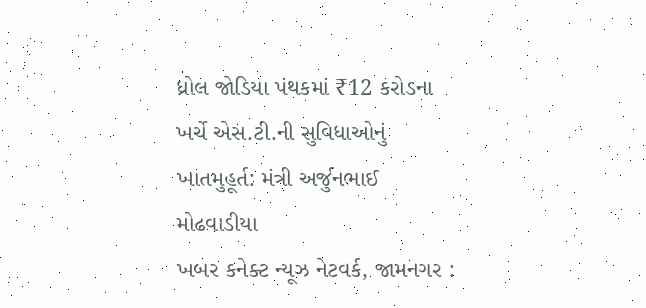ધ્રોલ જોડિયા પંથકમાં ₹12 કરોડના ખર્ચે એસ.ટી.ની સુવિધાઓનું ખાતમુહૂર્ત: મંત્રી અર્જુનભાઈ મોઢવાડીયા
ખબર કનેક્ટ ન્યૂઝ નેટવર્ક, જામનગર :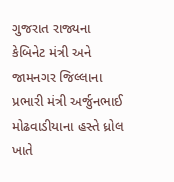ગુજરાત રાજ્યના કેબિનેટ મંત્રી અને જામનગર જિલ્લાના પ્રભારી મંત્રી અર્જુનભાઈ મોઢવાડીયાના હસ્તે ધ્રોલ ખાતે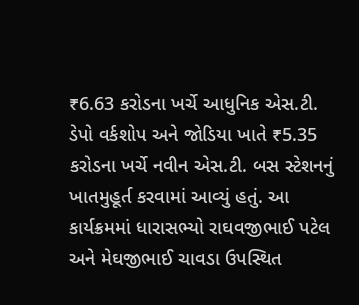₹6.63 કરોડના ખર્ચે આધુનિક એસ.ટી. ડેપો વર્કશોપ અને જોડિયા ખાતે ₹5.35 કરોડના ખર્ચે નવીન એસ.ટી. બસ સ્ટેશનનું ખાતમુહૂર્ત કરવામાં આવ્યું હતું. આ કાર્યક્રમમાં ધારાસભ્યો રાઘવજીભાઈ પટેલ અને મેઘજીભાઈ ચાવડા ઉપસ્થિત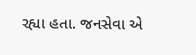રહ્યા હતા. જનસેવા એ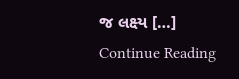જ લક્ષ્ય […]
Continue Reading